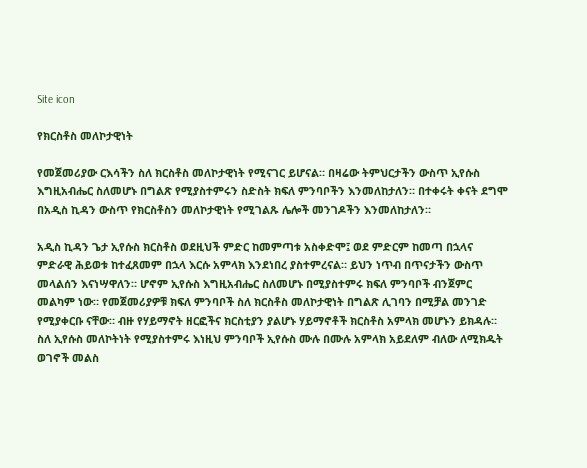Site icon

የክርስቶስ መለኮታዊነት

የመጀመሪያው ርእሳችን ስለ ክርስቶስ መለኮታዊነት የሚናገር ይሆናል። በዛሬው ትምህርታችን ውስጥ ኢየሱስ እግዚአብሔር ስለመሆኑ በግልጽ የሚያስተምሩን ስድስት ክፍለ ምንባቦችን እንመለከታለን። በተቀሩት ቀናት ደግሞ በአዲስ ኪዳን ውስጥ የክርስቶስን መለኮታዊነት የሚገልጹ ሌሎች መንገዶችን እንመለከታለን።

አዲስ ኪዳን ጌታ ኢየሱስ ክርስቶስ ወደዚህች ምድር ከመምጣቱ አስቀድሞ፤ ወደ ምድርም ከመጣ በኋላና ምድራዊ ሕይወቱ ከተፈጸመም በኋላ እርሱ አምላክ እንደነበረ ያስተምረናል። ይህን ነጥብ በጥናታችን ውስጥ መላልሰን እናነሣዋለን። ሆኖም ኢየሱስ እግዚአብሔር ስለመሆኑ በሚያስተምሩ ክፍለ ምንባቦች ብንጀምር መልካም ነው። የመጀመሪያዎቹ ክፍለ ምንባቦች ስለ ክርስቶስ መለኮታዊነት በግልጽ ሊገባን በሚቻል መንገድ የሚያቀርቡ ናቸው። ብዙ የሃይማኖት ዘርፎችና ክርስቲያን ያልሆኑ ሃይማኖቶች ክርስቶስ አምላክ መሆኑን ይክዳሉ። ስለ ኢየሱስ መለኮትነት የሚያስተምሩ እነዚህ ምንባቦች ኢየሱስ ሙሉ በሙሉ አምላክ አይደለም ብለው ለሚክዱት ወገኖች መልስ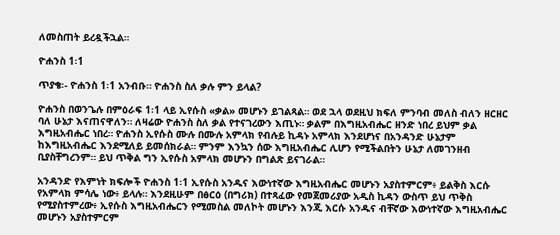ለመስጠት ይረዷችኋል።

ዮሐንስ 1፡1

ጥያቄ፡- ዮሐንስ 1፡1 አንብቡ። ዮሐንስ ስለ ቃሉ ምን ይላል?

ዮሐንስ በወንጌሉ በምዕራፍ 1፡1 ላይ ኢየሱስ «ቃል» መሆኑን ይገልጻል። ወደ ኋላ ወደዚህ ክፍለ ምንባብ መለስ ብለን ዘርዘር ባለ ሁኔታ እናጠናዋለን። ለዛሬው ዮሐንስ ስለ ቃል የተናገረውን እጢኑ። ቃልም በእግዚአብሔር ዘንድ ነበረ ይህም ቃል እግዚአብሔር ነበረ። ዮሐንስ ኢየሱስ ሙሉ በሙሉ አምላክ የብሉይ ኪዳኑ አምላክ እንደሆነና በአንዳንድ ሁኔታም ከእግዚአብሔር እንደሚለይ ይመሰክራል። ምንም እንኳን ሰው እግዚአብሔር ሊሆን የሚችልበትን ሁኔታ ለመገንዘብ ቢያስቸግረንም። ይህ ጥቅል ግን ኢየሱስ አምላክ መሆኑን በግልጽ ይናገራል።

አንዳንድ የእምነት ክፍሎች ዮሐንስ 1፡1 ኢየሱስ አንዱና እውነተኛው እግዚአብሔር መሆኑን አያስተምርም፥ ይልቅስ እርሱ የአምላክ ምሳሌ ነው፥ ይላሉ። እንደዚሁም በፅርዕ (በግሪክ) በተጻፈው የመጀመሪያው አዲስ ኪዳን ውስጥ ይህ ጥቅስ የሚያስተምረው፥ ኢየሱስ እግዚአብሔርን የሚመስል መለኮት መሆኑን እንጂ እርሱ አንዱና ብቸኛው እውነተኛው እግዚአብሔር መሆኑን አያስተምርም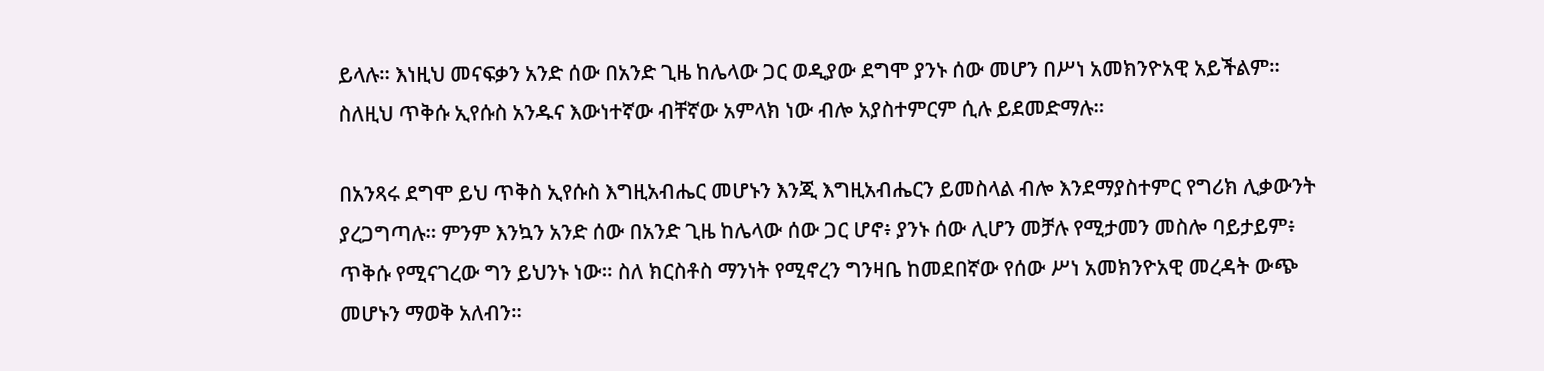ይላሉ። እነዚህ መናፍቃን አንድ ሰው በአንድ ጊዜ ከሌላው ጋር ወዲያው ደግሞ ያንኑ ሰው መሆን በሥነ አመክንዮአዊ አይችልም። ስለዚህ ጥቅሱ ኢየሱስ አንዱና እውነተኛው ብቸኛው አምላክ ነው ብሎ አያስተምርም ሲሉ ይደመድማሉ።

በአንጻሩ ደግሞ ይህ ጥቅስ ኢየሱስ እግዚአብሔር መሆኑን እንጂ እግዚአብሔርን ይመስላል ብሎ እንደማያስተምር የግሪክ ሊቃውንት ያረጋግጣሉ። ምንም እንኳን አንድ ሰው በአንድ ጊዜ ከሌላው ሰው ጋር ሆኖ፥ ያንኑ ሰው ሊሆን መቻሉ የሚታመን መስሎ ባይታይም፥ ጥቅሱ የሚናገረው ግን ይህንኑ ነው። ስለ ክርስቶስ ማንነት የሚኖረን ግንዛቤ ከመደበኛው የሰው ሥነ አመክንዮአዊ መረዳት ውጭ መሆኑን ማወቅ አለብን።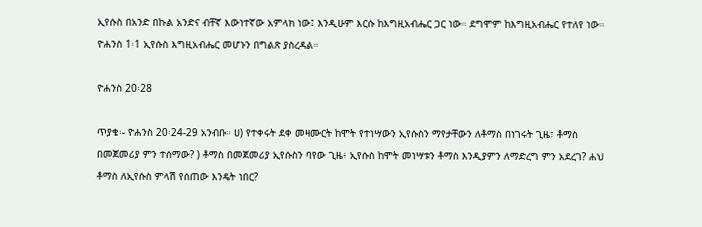ኢየሱስ በአንድ በኩል አንድና ብቸኛ እውነተኛው አምላክ ነው፤ እንዲሁም እርሱ ከእግዚአብሔር ጋር ነው። ደግሞም ከእግዚአብሔር የተለየ ነው። ዮሐንስ 1፡1 ኢየሱስ እግዚአብሔር መሆኑን በግልጽ ያስረዳል።

ዮሐንስ 20፡28

ጥያቄ፡- ዮሐንስ 20፡24-29 አንብቡ። ሀ) የተቀሩት ደቀ መዛሙርት ከሞት የተነሣውን ኢየሱስን ማየታቸውን ለቶማስ በነገሩት ጊዜ፣ ቶማስ በመጀመሪያ ምን ተሰማው? ) ቶማስ በመጀመሪያ ኢየሱስን ባየው ጊዜ፥ ኢየሱስ ከሞት መነሣቱን ቶማስ እንዲያምን ለማድረግ ምን አደረገ? ሐህ ቶማስ ለኢየሱስ ምላሽ የሰጠው እንዴት ነበር?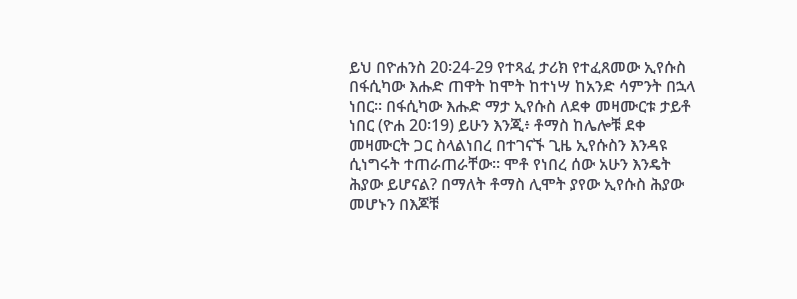ይህ በዮሐንስ 20፡24-29 የተጻፈ ታሪክ የተፈጸመው ኢየሱስ በፋሲካው እሑድ ጠዋት ከሞት ከተነሣ ከአንድ ሳምንት በኋላ ነበር። በፋሲካው እሑድ ማታ ኢየሱስ ለደቀ መዛሙርቱ ታይቶ ነበር (ዮሐ 20፡19) ይሁን እንጂ፥ ቶማስ ከሌሎቹ ደቀ መዛሙርት ጋር ስላልነበረ በተገናኙ ጊዜ ኢየሱስን እንዳዩ ሲነግሩት ተጠራጠራቸው። ሞቶ የነበረ ሰው አሁን እንዴት ሕያው ይሆናል? በማለት ቶማስ ሊሞት ያየው ኢየሱስ ሕያው መሆኑን በእጆቹ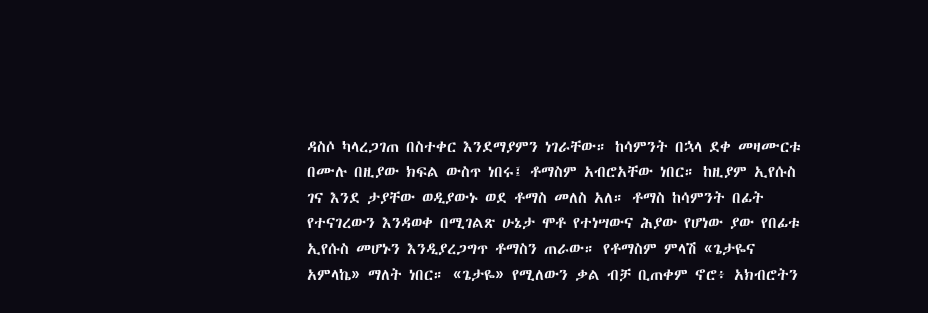ዳስሶ ካላረጋገጠ በስተቀር እንደማያምን ነገራቸው። ከሳምንት በኋላ ደቀ መዛሙርቱ በሙሉ በዚያው ክፍል ውስጥ ነበሩ፤ ቶማስም አብሮአቸው ነበር። ከዚያም ኢየሱስ ገና እንደ ታያቸው ወዲያውኑ ወደ ቶማስ መለስ አለ። ቶማስ ከሳምንት በፊት የተናገረውን እንዳወቀ በሚገልጽ ሁኔታ ሞቶ የተነሣውና ሕያው የሆነው ያው የበፊቱ ኢየሱስ መሆኑን እንዲያረጋግጥ ቶማስን ጠራው። የቶማስም ምላሽ «ጌታዬና አምላኬ» ማለት ነበር። «ጌታዬ» የሚለውን ቃል ብቻ ቢጠቀም ኖሮ፥ አክብሮትን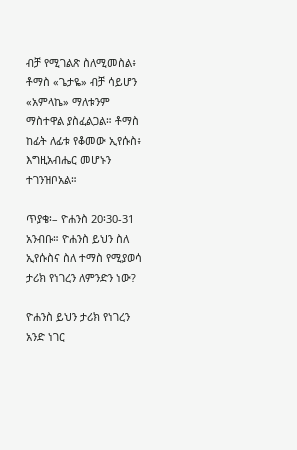ብቻ የሚገልጽ ስለሚመስል፥ ቶማስ «ጌታዬ» ብቻ ሳይሆን «አምላኬ» ማለቱንም ማስተዋል ያስፈልጋል። ቶማስ ከፊት ለፊቱ የቆመው ኢየሱስ፥ እግዚአብሔር መሆኑን ተገንዝቦአል።

ጥያቄ፡– ዮሐንስ 20፡30-31 አንብቡ። ዮሐንስ ይህን ስለ ኢየሱስና ስለ ተማስ የሚያወሳ ታሪክ የነገረን ለምንድን ነው?

ዮሐንስ ይህን ታሪክ የነገረን አንድ ነገር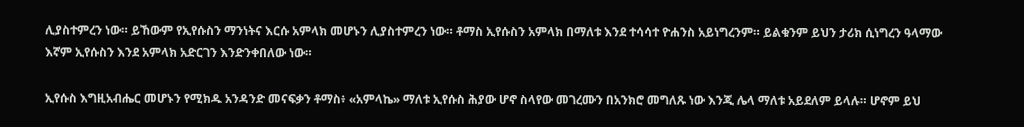ሊያስተምረን ነው። ይኸውም የኢየሱስን ማንነትና እርሱ አምላክ መሆኑን ሊያስተምረን ነው። ቶማስ ኢየሱስን አምላክ በማለቱ እንደ ተሳሳተ ዮሐንስ አይነግረንም። ይልቁንም ይህን ታሪክ ሲነግረን ዓላማው እኛም ኢየሱስን እንደ አምላክ አድርገን እንድንቀበለው ነው።

ኢየሱስ እግዚአብሔር መሆኑን የሚክዱ አንዳንድ መናፍቃን ቶማስ፥ «አምላኬ» ማለቱ ኢየሱስ ሕያው ሆኖ ስላየው መገረሙን በአንክሮ መግለጹ ነው እንጂ ሌላ ማለቱ አይደለም ይላሉ። ሆኖም ይህ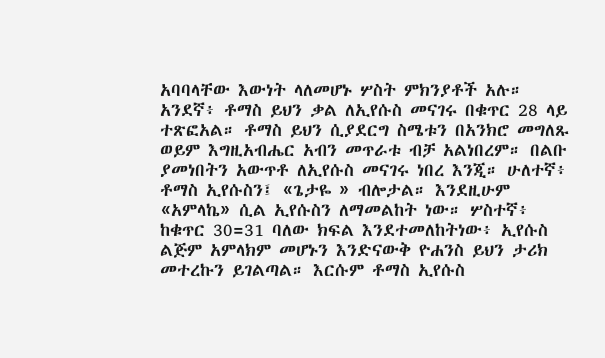አባባላቸው እውነት ላለመሆኑ ሦስት ምክንያቶች አሉ። አንደኛ፥ ቶማስ ይህን ቃል ለኢየሱስ መናገሩ በቁጥር 28 ላይ ተጽፎአል። ቶማስ ይህን ሲያደርግ ስሜቱን በአንክሮ መግለጹ ወይም እግዚአብሔር አብን መጥራቱ ብቻ አልነበረም። በልቡ ያመነበትን አውጥቶ ለኢየሱስ መናገሩ ነበረ እንጂ። ሁለተኛ፥ ቶማስ ኢየሱስን፤ «ጌታዬ » ብሎታል። እንደዚሁም «አምላኬ» ሲል ኢየሱስን ለማመልከት ነው። ሦስተኛ፥ ከቁጥር 30=31 ባለው ክፍል እንደተመለከትነው፥ ኢየሱስ ልጅም አምላክም መሆኑን እንድናውቅ ዮሐንስ ይህን ታሪክ መተረኩን ይገልጣል። እርሱም ቶማስ ኢየሱስ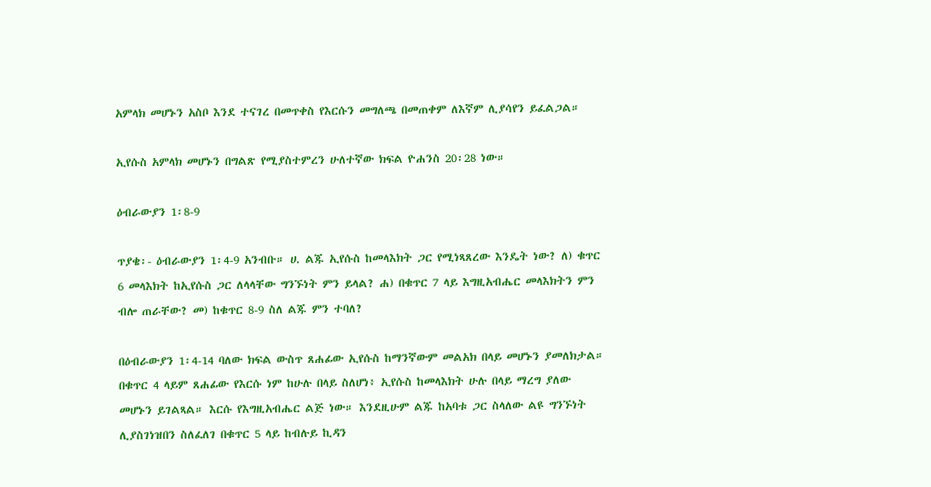አምላክ መሆኑን አስቦ እንደ ተናገረ በመጥቀስ የእርሱን መግለጫ በመጠቀም ለእኛም ሊያሳየን ይፈልጋል።

ኢየሱስ አምላክ መሆኑን በግልጽ የሚያስተምረን ሁለተኛው ክፍል ዮሐንስ 20፡28 ነው።

ዕብራውያን 1፡8-9

ጥያቄ፡- ዕብራውያን 1፡4-9 አንብቡ። ሀ. ልጁ ኢየሱስ ከመላእክት ጋር የሚነጻጸረው እንዴት ነው? ለ) ቁጥር 6 መላእክት ከኢየሱስ ጋር ለላላቸው ግንኙነት ምን ይላል? ሐ) በቁጥር 7 ላይ እግዚአብሔር መላእክትን ምን ብሎ ጠራቸው? መ) ከቁጥር 8-9 ስለ ልጁ ምን ተባለ?

በዕብራውያን 1፡4-14 ባለው ክፍል ውስጥ ጸሐፊው ኢየሱስ ከማንኛውም መልአክ በላይ መሆኑን ያመለክታል። በቁጥር 4 ላይም ጸሐፊው የእርሱ ነም ከሁሉ በላይ ስለሆነ፥ ኢየሱስ ከመላእክት ሁሉ በላይ ማረግ ያለው መሆኑን ይገልጻል። እርሱ የእግዚአብሔር ልጅ ነው። እንደዚሁም ልጁ ከአባቱ ጋር ስላለው ልዩ ግንኙነት ሊያስገነዝበን ስለፈለገ በቁጥር 5 ላይ ከብሉይ ኪዳን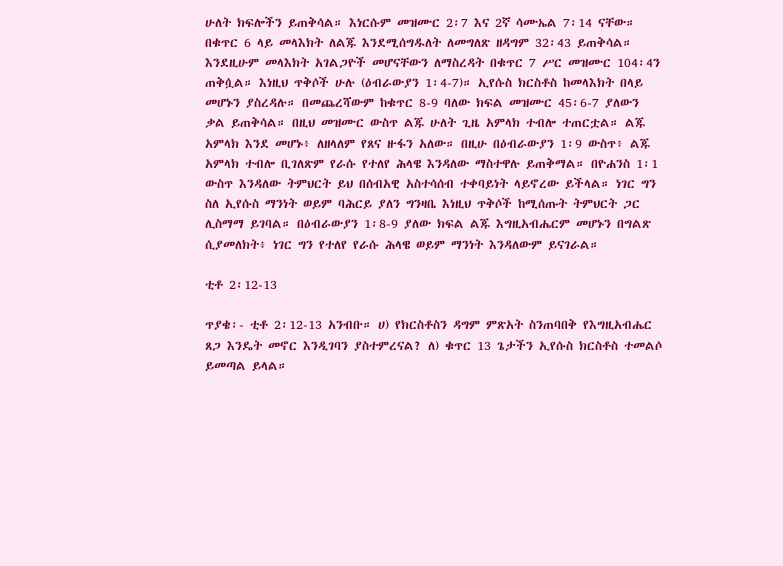ሁለት ክፍሎችን ይጠቅሳል። እነርሱም መዝሙር 2፡7 እና 2ኛ ሳሙኤል 7፡14 ናቸው። በቁጥር 6 ላይ መላእክት ለልጁ እንደሚሰግዱለት ለመግለጽ ዘዳግም 32፡43 ይጠቅሳል። እንደዚሁም መላእክት አገልጋዮች መሆናቸውን ለማስረዳት በቁጥር 7 ሥር መዝሙር 104፡4ን ጠቅሷል። እነዚህ ጥቅሶች ሁሉ (ዕብራውያን 1፡4-7)። ኢየሱስ ክርስቶስ ከመላእክት በላይ መሆኑን ያስረዳሉ። በመጨረሻውም ከቁጥር 8-9 ባለው ክፍል መዝሙር 45፡6-7 ያለውን ቃል ይጠቅሳል። በዚህ መዝሙር ውስጥ ልጁ ሁለት ጊዜ አምላክ ተብሎ ተጠርቷል። ልጁ አምላክ እንደ መሆኑ፥ ለዘላለም የጸና ዙፋን አለው። በዚሁ በዕብራውያን 1፡9 ውስጥ፥ ልጁ አምላክ ተብሎ ቢገለጽም የራሱ የተለየ ሕላዌ እንዳለው ማስተዋሉ ይጠቅማል። በዮሐንስ 1፡1 ውስጥ እንዳለው ትምህርት ይህ በሰብአዊ አስተሳሰብ ተቀባይነት ላይኖረው ይችላል። ነገር ግን ስለ ኢየሱስ ማንነት ወይም ባሕርይ ያለን ግንዛቤ እነዚህ ጥቅሶች ከሚሰጡት ትምህርት ጋር ሊስማማ ይገባል። በዕብራውያን 1፡8-9 ያለው ክፍል ልጁ እግዚአብሔርም መሆኑን በግልጽ ሲያመለክት፥ ነገር ግን የተለየ የራሱ ሕላዌ ወይም ማንነት እንዳለውም ይናገራል።

ቲቶ 2፡12-13

ጥያቄ፡- ቲቶ 2፡12-13 አንብቡ። ሀ) የክርስቶስን ዳግም ምጽአት ስንጠባበቅ የእግዚአብሔር ጸጋ እንዴት መኖር እንዲገባን ያስተምረናል? ለ) ቁጥር 13 ጌታችን ኢየሱስ ክርስቶስ ተመልሶ ይመጣል ይላል።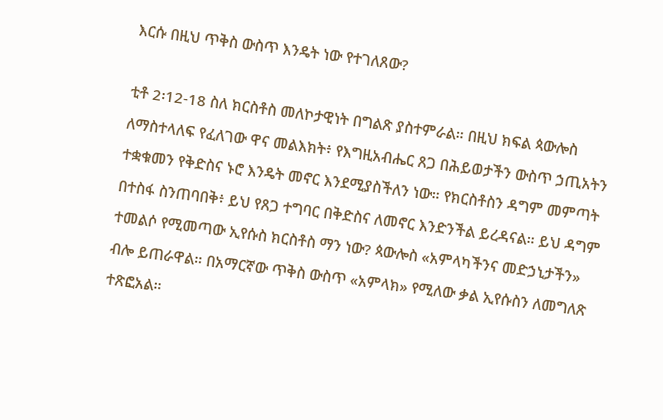እርሱ በዚህ ጥቅስ ውስጥ እንዴት ነው የተገለጸው?

ቲቶ 2፡12-18 ስለ ክርስቶስ መለኮታዊነት በግልጽ ያስተምራል። በዚህ ክፍል ጳውሎስ ለማስተላለፍ የፈለገው ዋና መልእክት፥ የእግዚአብሔር ጸጋ በሕይወታችን ውስጥ ኃጢአትን ተቋቁመን የቅድስና ኑሮ እንዴት መኖር እንደሚያስችለን ነው። የክርስቶስን ዳግም መምጣት በተስፋ ስንጠባበቅ፥ ይህ የጸጋ ተግባር በቅድስና ለመኖር እንድንችል ይረዳናል። ይህ ዳግም ተመልሶ የሚመጣው ኢየሱስ ክርስቶስ ማን ነው? ጳውሎስ «አምላካችንና መድኃኒታችን» ብሎ ይጠራዋል። በአማርኛው ጥቅስ ውስጥ «አምላክ» የሚለው ቃል ኢየሱስን ለመግለጽ ተጽፎአል።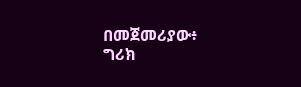በመጀመሪያው፥ ግሪክ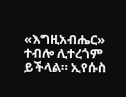«እግዚአብሔር» ተብሎ ሊተረጎም ይችላል። ኢየሱስ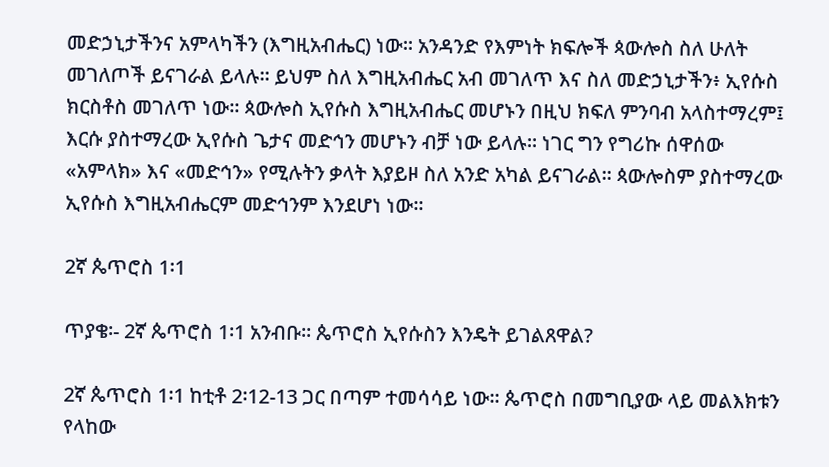መድኃኒታችንና አምላካችን (እግዚአብሔር) ነው። አንዳንድ የእምነት ክፍሎች ጳውሎስ ስለ ሁለት መገለጦች ይናገራል ይላሉ። ይህም ስለ እግዚአብሔር አብ መገለጥ እና ስለ መድኃኒታችን፥ ኢየሱስ ክርስቶስ መገለጥ ነው። ጳውሎስ ኢየሱስ እግዚአብሔር መሆኑን በዚህ ክፍለ ምንባብ አላስተማረም፤ እርሱ ያስተማረው ኢየሱስ ጌታና መድኅን መሆኑን ብቻ ነው ይላሉ። ነገር ግን የግሪኩ ሰዋሰው «አምላክ» እና «መድኅን» የሚሉትን ቃላት እያይዞ ስለ አንድ አካል ይናገራል። ጳውሎስም ያስተማረው ኢየሱስ እግዚአብሔርም መድኅንም እንደሆነ ነው።

2ኛ ጴጥሮስ 1፡1

ጥያቄ፡- 2ኛ ጴጥሮስ 1፡1 አንብቡ። ጴጥሮስ ኢየሱስን እንዴት ይገልጸዋል?

2ኛ ጴጥሮስ 1፡1 ከቲቶ 2፡12-13 ጋር በጣም ተመሳሳይ ነው። ጴጥሮስ በመግቢያው ላይ መልእክቱን የላከው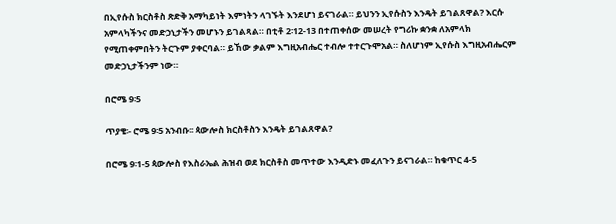በኢየሱስ ክርስቶስ ጽድቅ አማካይነት እምነትን ላገኙት እንደሆነ ይናገራል። ይህንን ኢየሱስን እንዴት ይገልጸዋል? እርሱ አምላካችንና መድኃኒታችን መሆኑን ይገልጻል። በቲቶ 2፡12-13 በተጠቀሰው መሠረት የግሪኩ ቋንቋ ለአምላክ የሚጠቀምበትን ትርጉም ያቀርባል። ይኸው ቃልም እግዚአብሔር ተብሎ ተተርጉሞአል። ስለሆነም ኢየሱስ እግዚአብሔርም መድኃኒታችንም ነው።

በሮሜ 9፡5

ጥያቄ፡- ሮሜ 9፡5 አንብቡ፡፡ ጳውሎስ ክርስቶስን እንዴት ይገልጸዋል?

በሮሜ 9፡1-5 ጳውሎስ የእስራኤል ሕዝብ ወደ ክርስቶስ መጥተው እንዲድኑ መፈለጉን ይናገራል። ከቁጥር 4-5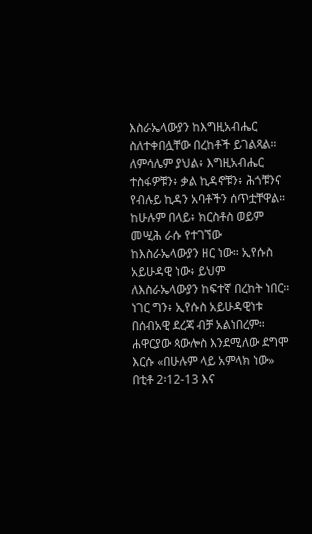እስራኤላውያን ከእግዚአብሔር ስለተቀበሏቸው በረከቶች ይገልጻል። ለምሳሌም ያህል፥ እግዚአብሔር ተስፋዎቹን፥ ቃል ኪዳኖቹን፥ ሕጎቹንና የብሉይ ኪዳን አባቶችን ሰጥቷቸዋል። ከሁሉም በላይ፥ ክርስቶስ ወይም መሢሕ ራሱ የተገኘው ከእስራኤላውያን ዘር ነው። ኢየሱስ አይሁዳዊ ነው፥ ይህም ለእስራኤላውያን ከፍተኛ በረከት ነበር። ነገር ግን፥ ኢየሱስ አይሁዳዊነቱ በሰብአዊ ደረጃ ብቻ አልነበረም። ሐዋርያው ጳውሎስ እንደሚለው ደግሞ እርሱ «በሁሉም ላይ አምላክ ነው» በቲቶ 2፡12-13 እና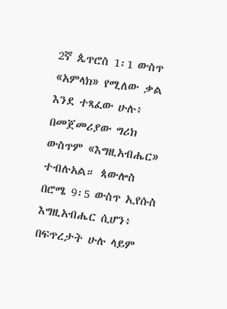2ኛ ጴጥሮስ 1፡1 ውስጥ «አምላክ» የሚለው ቃል እንደ ተጻፈው ሁሉ፥ በመጀመሪያው ግሪክ ውስጥም «እግዚአብሔር» ተብሉአል። ጳውሎስ በሮሜ 9፡5 ውስጥ ኢየሱስ እግዚአብሔር ሲሆን፥ በፍጥረታት ሁሉ ላይም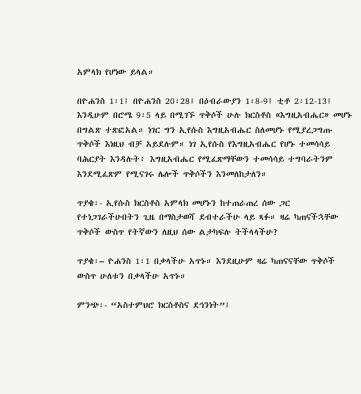አምላክ የሆነው ይላል።

በዮሐንስ 1፡1፤ በዮሐንስ 20፡28፤ በዕብራውያን 1፡8-9፤ ቲቶ 2፡12-13፤ እንዲሁም በሮሜ 9፡5 ላይ በሚገኙ ጥቅሶች ሁሉ ክርስቶስ «እግዚአብሔር» መሆኑ በግልጽ ተጽፎአል። ነገር ግን ኢየሱስ እግዚአብሔር ስለመሆኑ የሚያረጋግጡ ጥቅሶች እነዚህ ብቻ አይደሉም። ነገ ኢየሱስ የእግዚአብሔር የሆኑ ተመሳሳይ ባሕርያት እንዳሉት፥ እግዚአብሔር የሚፈጽማቸውን ተመሳሳይ ተግባራትንም እንደሚፈጽም የሚናገሩ ሌሎች ጥቅሶችን እንመለከታለን።

ጥያቄ፡- ኢየሱስ ክርስቶስ አምላክ መሆኑን ከተጠራጠረ ሰው ጋር የተነጋገራችሁበትን ጊዜ በማስታወሻ ደብተራችሁ ላይ ጻፉ። ዛሬ ካጠናችኋቸው ጥቅሶች ውስጥ የትኛውን ለዚህ ሰው ልታካፍሉ ትችላላችሁ?

ጥያቄ፡– ዮሐንስ 1፡1 በቃላችሁ አጥኑ። እንደዚሁም ዛሬ ካጠናናቸው ጥቅሶች ውስጥ ሁለቱን በቃላችሁ አጥኑ።

ምንጭ፡- “አስተምህሮ ክርስቶስና ደኅንነት”፤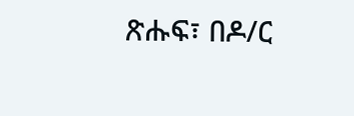ጽሑፍ፣ በዶ/ር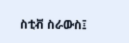ስቲቭ ስራውስ፤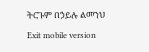ትርጉም በኃይሉ ልመንህ

Exit mobile version